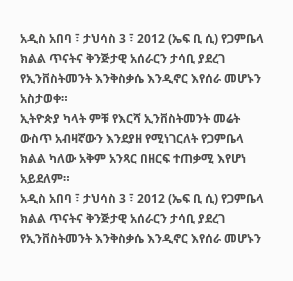አዲስ አበባ ፣ ታህሳስ 3 ፣ 2012 (ኤፍ ቢ ሲ) የጋምቤላ ክልል ጥናትና ቅንጅታዊ አሰራርን ታሳቢ ያደረገ የኢንቨስትመንት እንቅስቃሴ እንዲኖር እየሰራ መሆኑን አስታወቀ።
ኢትዮጵያ ካላት ምቹ የእርሻ ኢንቨስትመንት መሬት ውስጥ አብዛኛውን እንደያዘ የሚነገርለት የጋምቤላ ክልል ካለው አቅም አንጻር በዘርፍ ተጠቃሚ እየሆነ አይደለም።
አዲስ አበባ ፣ ታህሳስ 3 ፣ 2012 (ኤፍ ቢ ሲ) የጋምቤላ ክልል ጥናትና ቅንጅታዊ አሰራርን ታሳቢ ያደረገ የኢንቨስትመንት እንቅስቃሴ እንዲኖር እየሰራ መሆኑን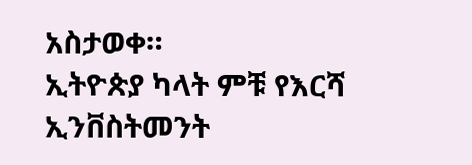አስታወቀ።
ኢትዮጵያ ካላት ምቹ የእርሻ ኢንቨስትመንት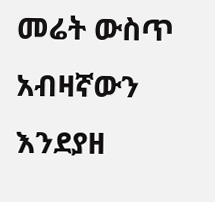መሬት ውስጥ አብዛኛውን እንደያዘ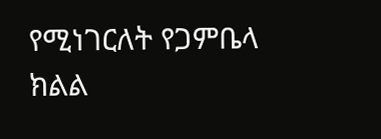የሚነገርለት የጋምቤላ ክልል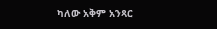ካለው አቅም አንጻር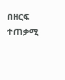በዘርፍ ተጠቃሚ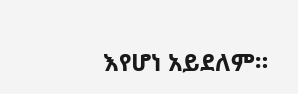እየሆነ አይደለም።